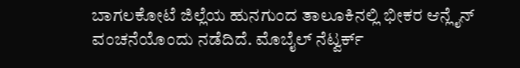ಬಾಗಲಕೋಟೆ ಜಿಲ್ಲೆಯ ಹುನಗುಂದ ತಾಲೂಕಿನಲ್ಲಿ ಭೀಕರ ಆನ್ಲೈನ್ ವಂಚನೆಯೊಂದು ನಡೆದಿದೆ. ಮೊಬೈಲ್ ನೆಟ್ವರ್ಕ್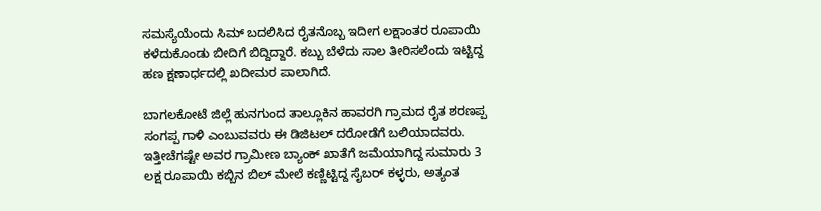ಸಮಸ್ಯೆಯೆಂದು ಸಿಮ್ ಬದಲಿಸಿದ ರೈತನೊಬ್ಬ ಇದೀಗ ಲಕ್ಷಾಂತರ ರೂಪಾಯಿ ಕಳೆದುಕೊಂಡು ಬೀದಿಗೆ ಬಿದ್ದಿದ್ದಾರೆ. ಕಬ್ಬು ಬೆಳೆದು ಸಾಲ ತೀರಿಸಲೆಂದು ಇಟ್ಟಿದ್ದ ಹಣ ಕ್ಷಣಾರ್ಧದಲ್ಲಿ ಖದೀಮರ ಪಾಲಾಗಿದೆ.

ಬಾಗಲಕೋಟೆ ಜಿಲ್ಲೆ ಹುನಗುಂದ ತಾಲ್ಲೂಕಿನ ಹಾವರಗಿ ಗ್ರಾಮದ ರೈತ ಶರಣಪ್ಪ ಸಂಗಪ್ಪ ಗಾಳಿ ಎಂಬುವವರು ಈ ಡಿಜಿಟಲ್ ದರೋಡೆಗೆ ಬಲಿಯಾದವರು. ಇತ್ತೀಚೆಗಷ್ಟೇ ಅವರ ಗ್ರಾಮೀಣ ಬ್ಯಾಂಕ್ ಖಾತೆಗೆ ಜಮೆಯಾಗಿದ್ದ ಸುಮಾರು 3 ಲಕ್ಷ ರೂಪಾಯಿ ಕಬ್ಬಿನ ಬಿಲ್ ಮೇಲೆ ಕಣ್ಣಿಟ್ಟಿದ್ದ ಸೈಬರ್ ಕಳ್ಳರು, ಅತ್ಯಂತ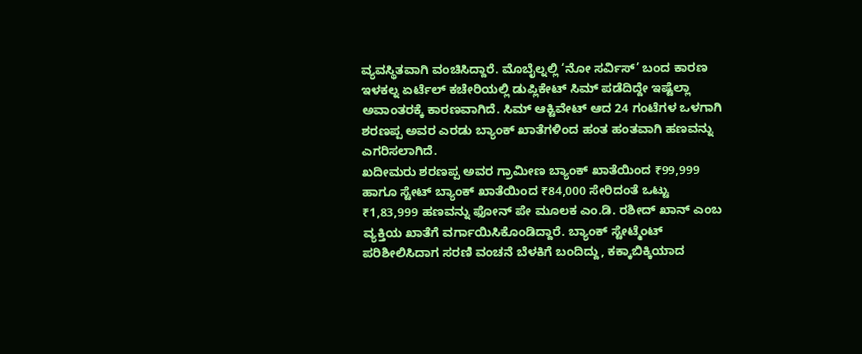ವ್ಯವಸ್ಥಿತವಾಗಿ ವಂಚಿಸಿದ್ದಾರೆ. ಮೊಬೈಲ್ನಲ್ಲಿ ‘ನೋ ಸರ್ವಿಸ್’ ಬಂದ ಕಾರಣ ಇಳಕಲ್ನ ಏರ್ಟೆಲ್ ಕಚೇರಿಯಲ್ಲಿ ಡುಪ್ಲಿಕೇಟ್ ಸಿಮ್ ಪಡೆದಿದ್ದೇ ಇಷ್ಟೆಲ್ಲಾ ಅವಾಂತರಕ್ಕೆ ಕಾರಣವಾಗಿದೆ. ಸಿಮ್ ಆಕ್ಟಿವೇಟ್ ಆದ 24 ಗಂಟೆಗಳ ಒಳಗಾಗಿ ಶರಣಪ್ಪ ಅವರ ಎರಡು ಬ್ಯಾಂಕ್ ಖಾತೆಗಳಿಂದ ಹಂತ ಹಂತವಾಗಿ ಹಣವನ್ನು ಎಗರಿಸಲಾಗಿದೆ.
ಖದೀಮರು ಶರಣಪ್ಪ ಅವರ ಗ್ರಾಮೀಣ ಬ್ಯಾಂಕ್ ಖಾತೆಯಿಂದ ₹99,999 ಹಾಗೂ ಸ್ಟೇಟ್ ಬ್ಯಾಂಕ್ ಖಾತೆಯಿಂದ ₹84,000 ಸೇರಿದಂತೆ ಒಟ್ಟು ₹1,83,999 ಹಣವನ್ನು ಫೋನ್ ಪೇ ಮೂಲಕ ಎಂ.ಡಿ. ರಶೀದ್ ಖಾನ್ ಎಂಬ ವ್ಯಕ್ತಿಯ ಖಾತೆಗೆ ವರ್ಗಾಯಿಸಿಕೊಂಡಿದ್ದಾರೆ. ಬ್ಯಾಂಕ್ ಸ್ಟೇಟ್ಮೆಂಟ್ ಪರಿಶೀಲಿಸಿದಾಗ ಸರಣಿ ವಂಚನೆ ಬೆಳಕಿಗೆ ಬಂದಿದ್ದು, ಕಕ್ಕಾಬಿಕ್ಕಿಯಾದ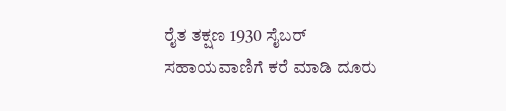ರೈತ ತಕ್ಷಣ 1930 ಸೈಬರ್ ಸಹಾಯವಾಣಿಗೆ ಕರೆ ಮಾಡಿ ದೂರು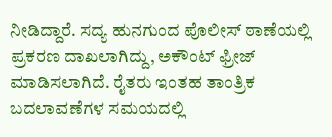ನೀಡಿದ್ದಾರೆ. ಸದ್ಯ ಹುನಗುಂದ ಪೊಲೀಸ್ ಠಾಣೆಯಲ್ಲಿ ಪ್ರಕರಣ ದಾಖಲಾಗಿದ್ದು, ಅಕೌಂಟ್ ಫ್ರೀಜ್ ಮಾಡಿಸಲಾಗಿದೆ. ರೈತರು ಇಂತಹ ತಾಂತ್ರಿಕ ಬದಲಾವಣೆಗಳ ಸಮಯದಲ್ಲಿ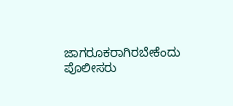ಜಾಗರೂಕರಾಗಿರಬೇಕೆಂದು ಪೊಲೀಸರು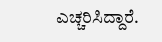ಎಚ್ಚರಿಸಿದ್ದಾರೆ.